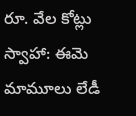రూ. వేల కోట్లు స్వాహా: ఈమె మామూలు లేడీ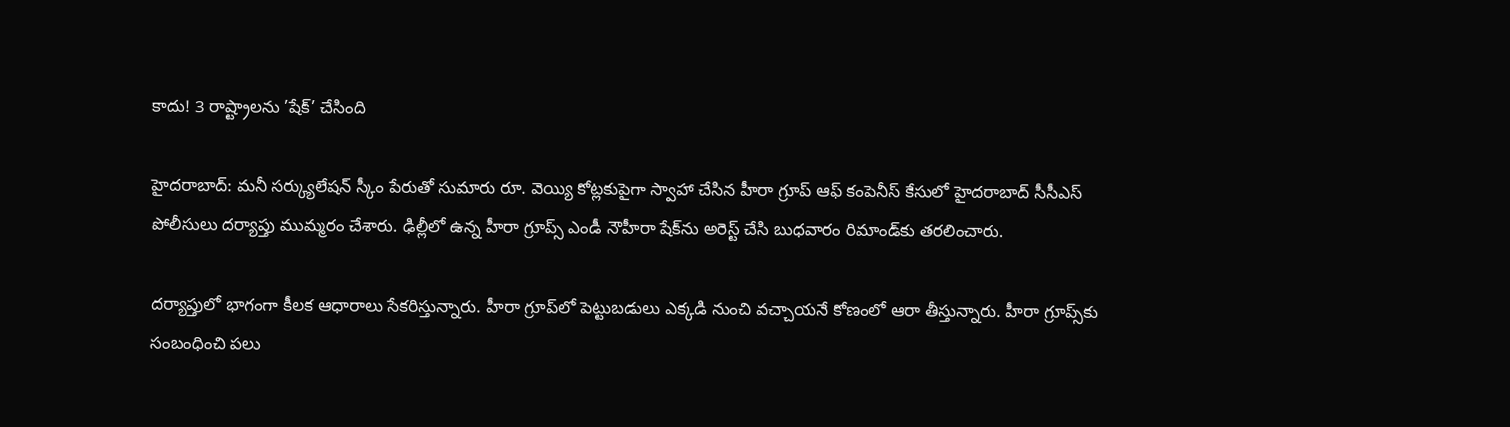కాదు! 3 రాష్ట్రాలను ’షేక్’ చేసింది

హైదరాబాద్‌: మనీ సర్క్యులేషన్‌ స్కీం పేరుతో సుమారు రూ. వెయ్యి కోట్లకుపైగా స్వాహా చేసిన హీరా గ్రూప్‌ ఆఫ్‌ కంపెనీస్‌ కేసులో హైదరాబాద్‌ సీసీఎస్ పోలీసులు దర్యాప్తు ముమ్మరం చేశారు. ఢిల్లీలో ఉన్న హీరా గ్రూప్స్ ఎండీ నౌహీరా షేక్‌ను అరెస్ట్ చేసి బుధవారం రిమాండ్‌కు తరలించారు.

దర్యాప్తులో భాగంగా కీలక ఆధారాలు సేకరిస్తున్నారు. హీరా గ్రూప్‌లో పెట్టుబడులు ఎక్కడి నుంచి వచ్చాయనే కోణంలో ఆరా తీస్తున్నారు. హీరా గ్రూప్స్‌కు సంబంధించి పలు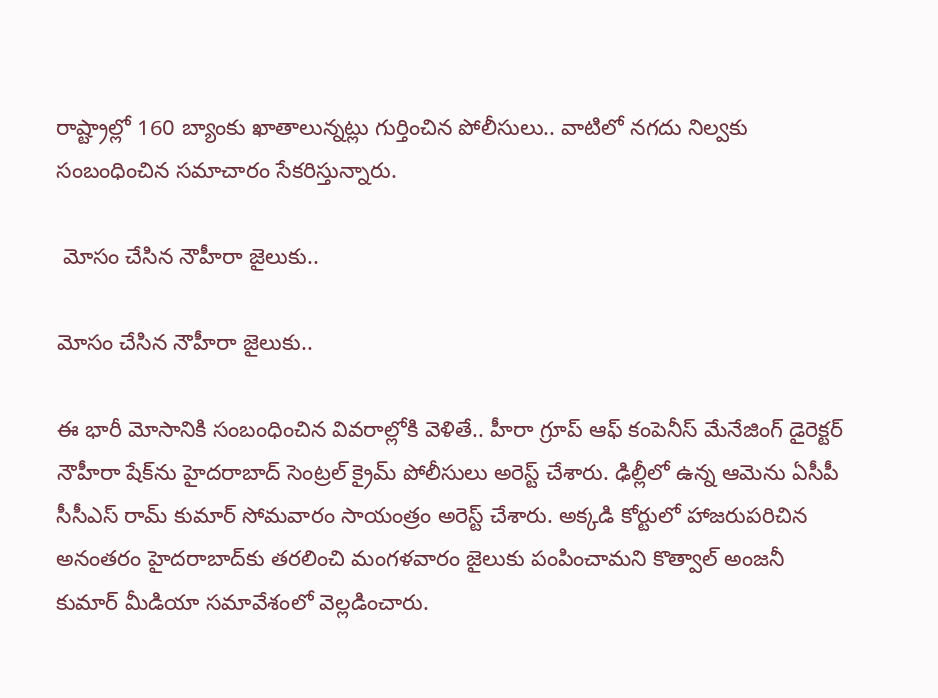రాష్ట్రాల్లో 160 బ్యాంకు ఖాతాలున్నట్లు గుర్తించిన పోలీసులు.. వాటిలో నగదు నిల్వకు సంబంధించిన సమాచారం సేకరిస్తున్నారు.

 మోసం చేసిన నౌహీరా జైలుకు..

మోసం చేసిన నౌహీరా జైలుకు..

ఈ భారీ మోసానికి సంబంధించిన వివరాల్లోకి వెళితే.. హీరా గ్రూప్‌ ఆఫ్‌ కంపెనీస్‌ మేనేజింగ్‌ డైరెక్టర్‌ నౌహీరా షేక్‌ను హైదరాబాద్‌ సెంట్రల్‌ క్రైమ్‌ పోలీసులు అరెస్ట్‌ చేశారు. ఢిల్లీలో ఉన్న ఆమెను ఏసీపీ సీసీఎస్‌ రామ్‌ కుమార్‌ సోమవారం సాయంత్రం అరెస్ట్‌ చేశారు. అక్కడి కోర్టులో హాజరుపరిచిన అనంతరం హైదరాబాద్‌కు తరలించి మంగళవారం జైలుకు పంపించామని కొత్వాల్‌ అంజనీ కుమార్‌ మీడియా సమావేశంలో వెల్లడించారు.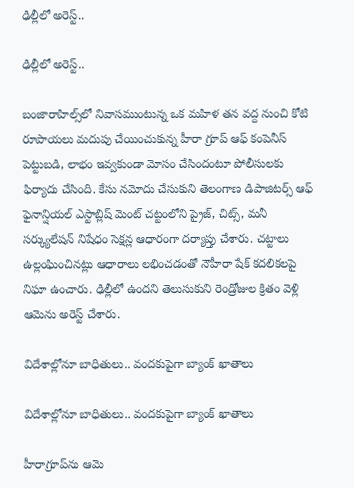ఢిల్లీలో అరెస్ట్..

ఢిల్లీలో అరెస్ట్..

బంజారాహిల్స్‌లో నివాసముంటున్న ఒక మహిళ తన వద్ద నుంచి కోటి రూపాయలు మదుపు చేయించుకున్న హీరా గ్రూప్‌ ఆఫ్‌ కంపెనీస్‌ పెట్టుబడి, లాభం ఇవ్వకుండా మోసం చేసిందంటూ పోలీసులకు ఫిర్యాదు చేసింది. కేసు నమోదు చేసుకుని తెలంగాణ డిపాజిటర్స్‌ ఆఫ్‌ ఫైనాన్షియల్‌ ఎస్టాబ్లిష్‌ మెంట్‌ చట్టంలోని ప్రైజ్‌, చిట్స్‌, మనీ సర్క్యులేషన్‌ నిషేధం సెక్షన్ల ఆధారంగా దర్యాప్తు చేశారు. చట్టాలు ఉల్లంఘించినట్లు ఆధారాలు లభించడంతో నౌహీరా షేక్‌ కదలికలపై నిఘా ఉంచారు. ఢిల్లీలో ఉందని తెలుసుకుని రెండ్రోజుల క్రితం వెళ్లి ఆమెను అరెస్ట్ చేశారు.

విదేశాల్లోనూ బాధితులు.. వందకుపైగా బ్యాంక్ ఖాతాలు

విదేశాల్లోనూ బాధితులు.. వందకుపైగా బ్యాంక్ ఖాతాలు

హీరాగ్రూప్‌ను ఆమె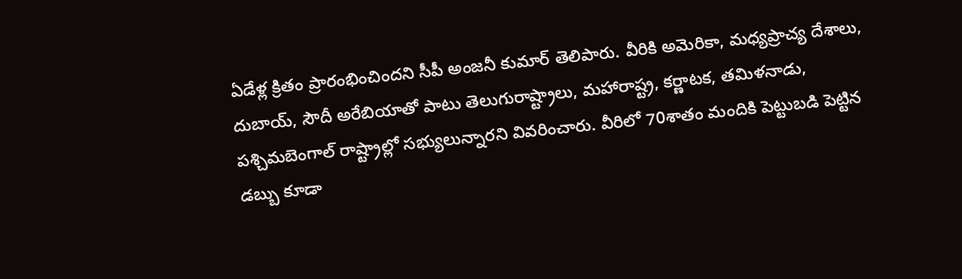ఏడేళ్ల క్రితం ప్రారంభించిందని సీపీ అంజనీ కుమార్‌ తెలిపారు. వీరికి అమెరికా, మధ్యప్రాచ్య దేశాలు, దుబాయ్‌, సౌదీ అరేబియాతో పాటు తెలుగురాష్ట్రాలు, మహారాష్ట్ర, కర్ణాటక, తమిళనాడు, పశ్చిమబెంగాల్ రాష్ట్రాల్లో సభ్యులున్నారని వివరించారు. వీరిలో 70శాతం మందికి పెట్టుబడి పెట్టిన డబ్బు కూడా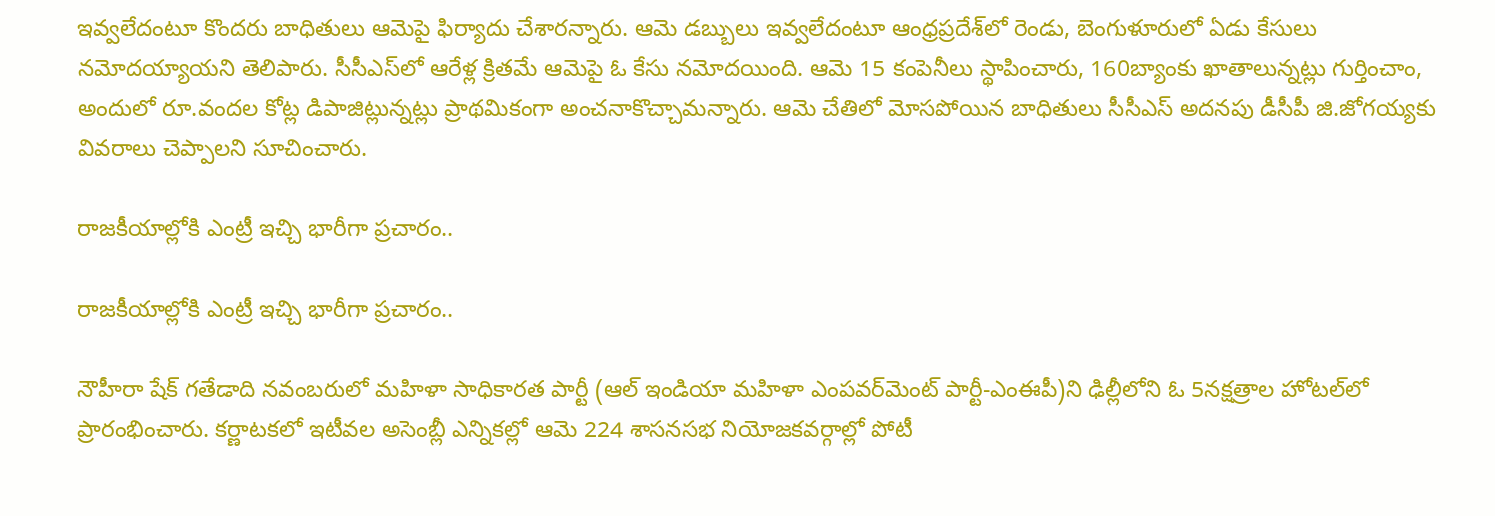ఇవ్వలేదంటూ కొందరు బాధితులు ఆమెపై ఫిర్యాదు చేశారన్నారు. ఆమె డబ్బులు ఇవ్వలేదంటూ ఆంధ్రప్రదేశ్‌లో రెండు, బెంగుళూరులో ఏడు కేసులు నమోదయ్యాయని తెలిపారు. సీసీఎస్‌లో ఆరేళ్ల క్రితమే ఆమెపై ఓ కేసు నమోదయింది. ఆమె 15 కంపెనీలు స్థాపించారు, 160బ్యాంకు ఖాతాలున్నట్లు గుర్తించాం, అందులో రూ.వందల కోట్ల డిపాజిట్లున్నట్లు ప్రాథమికంగా అంచనాకొచ్చామన్నారు. ఆమె చేతిలో మోసపోయిన బాధితులు సీసీఎస్‌ అదనపు డీసీపీ జి.జోగయ్యకు వివరాలు చెప్పాలని సూచించారు.

రాజకీయాల్లోకి ఎంట్రీ ఇచ్చి భారీగా ప్రచారం..

రాజకీయాల్లోకి ఎంట్రీ ఇచ్చి భారీగా ప్రచారం..

నౌహీరా షేక్‌ గతేడాది నవంబరులో మహిళా సాధికారత పార్టీ (ఆల్‌ ఇండియా మహిళా ఎంపవర్‌మెంట్‌ పార్టీ-ఎంఈపీ)ని ఢిల్లీలోని ఓ 5నక్షత్రాల హోటల్‌లో ప్రారంభించారు. కర్ణాటకలో ఇటీవల అసెంబ్లీ ఎన్నికల్లో ఆమె 224 శాసనసభ నియోజకవర్గాల్లో పోటీ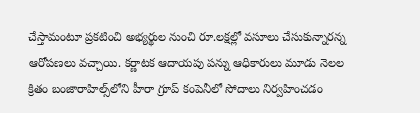చేస్తామంటూ ప్రకటించి అభ్యర్థుల నుంచి రూ.లక్షల్లో వసూలు చేసుకున్నారన్న ఆరోపణలు వచ్చాయి. కర్ణాటక ఆదాయపు పన్ను ఆధికారులు మూడు నెలల క్రితం బంజారాహిల్స్‌లోని హీరా గ్రూప్‌ కంపెనీలో సోదాలు నిర్వహించడం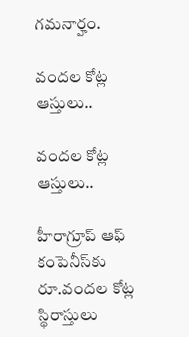గమనార్హం.

వందల కోట్ల ఆస్తులు..

వందల కోట్ల ఆస్తులు..

హీరాగ్రూప్‌ ఆఫ్‌ కంపెనీస్‌కు రూ.వందల కోట్ల స్థిరాస్తులు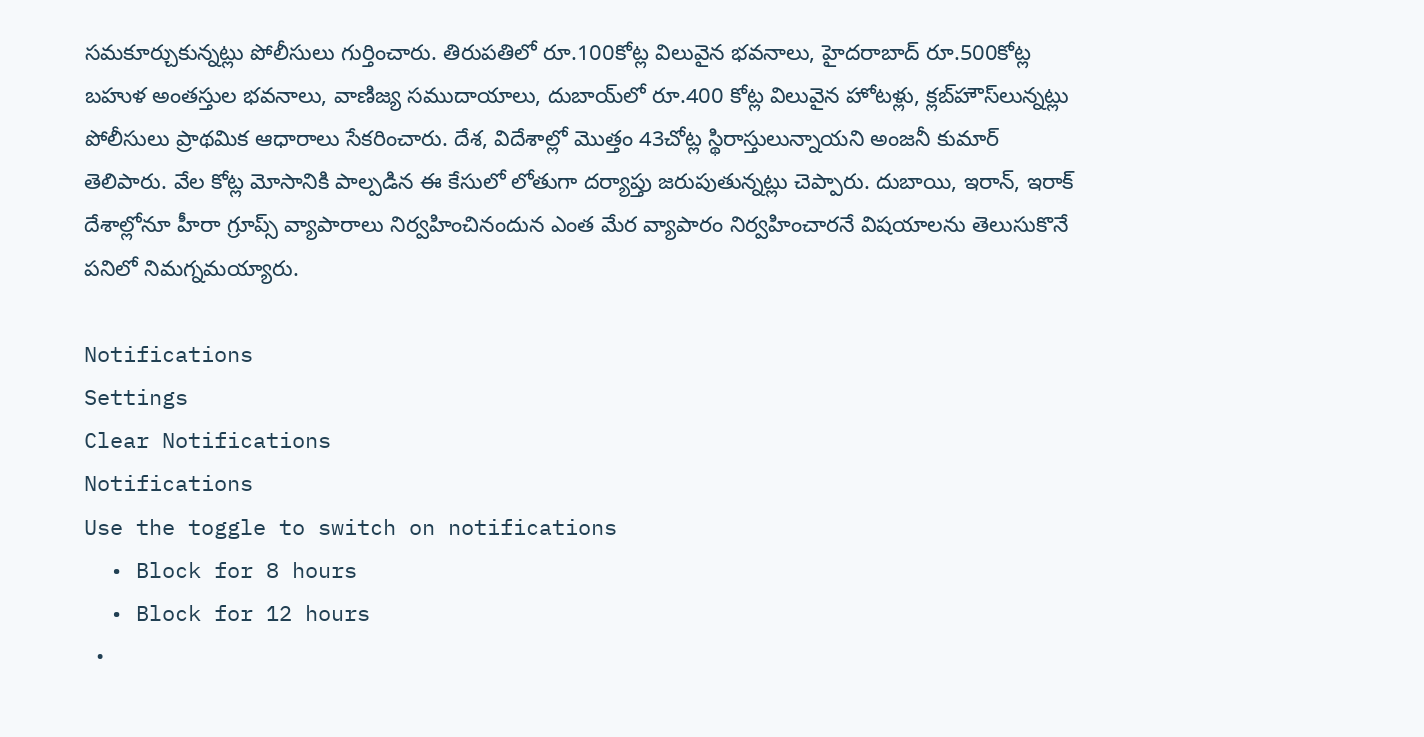సమకూర్చుకున్నట్లు పోలీసులు గుర్తించారు. తిరుపతిలో రూ.100కోట్ల విలువైన భవనాలు, హైదరాబాద్‌ రూ.500కోట్ల బహుళ అంతస్తుల భవనాలు, వాణిజ్య సముదాయాలు, దుబాయ్‌లో రూ.400 కోట్ల విలువైన హోటళ్లు, క్లబ్‌హౌస్‌లున్నట్లు పోలీసులు ప్రాథమిక ఆధారాలు సేకరించారు. దేశ, విదేశాల్లో మొత్తం 43చోట్ల స్థిరాస్తులున్నాయని అంజనీ కుమార్‌ తెలిపారు. వేల కోట్ల మోసానికి పాల్పడిన ఈ కేసులో లోతుగా దర్యాప్తు జరుపుతున్నట్లు చెప్పారు. దుబాయి, ఇరాన్, ఇరాక్ దేశాల్లోనూ హీరా గ్రూప్స్ వ్యాపారాలు నిర్వహించినందున ఎంత మేర వ్యాపారం నిర్వహించారనే విషయాలను తెలుసుకొనే పనిలో నిమగ్నమయ్యారు.

Notifications
Settings
Clear Notifications
Notifications
Use the toggle to switch on notifications
  • Block for 8 hours
  • Block for 12 hours
  •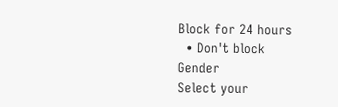Block for 24 hours
  • Don't block
Gender
Select your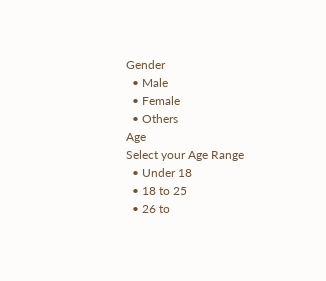Gender
  • Male
  • Female
  • Others
Age
Select your Age Range
  • Under 18
  • 18 to 25
  • 26 to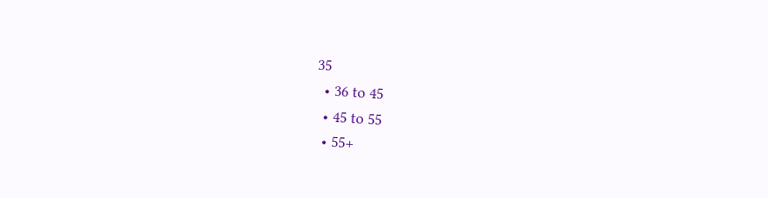35
  • 36 to 45
  • 45 to 55
  • 55+